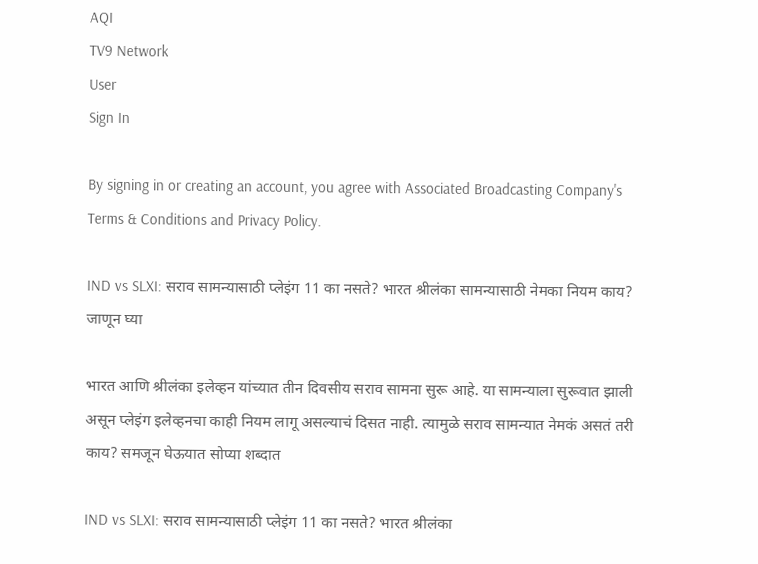AQI
TV9 Network
User
Sign In

By signing in or creating an account, you agree with Associated Broadcasting Company's Terms & Conditions and Privacy Policy.

IND vs SLXI: सराव सामन्यासाठी प्लेइंग 11 का नसते? भारत श्रीलंका सामन्यासाठी नेमका नियम काय? जाणून घ्या

भारत आणि श्रीलंका इलेव्हन यांच्यात तीन दिवसीय सराव सामना सुरू आहे. या सामन्याला सुरूवात झाली असून प्लेइंग इलेव्हनचा काही नियम लागू असल्याचं दिसत नाही. त्यामुळे सराव सामन्यात नेमकं असतं तरी काय? समजून घेऊयात सोप्या शब्दात

IND vs SLXI: सराव सामन्यासाठी प्लेइंग 11 का नसते? भारत श्रीलंका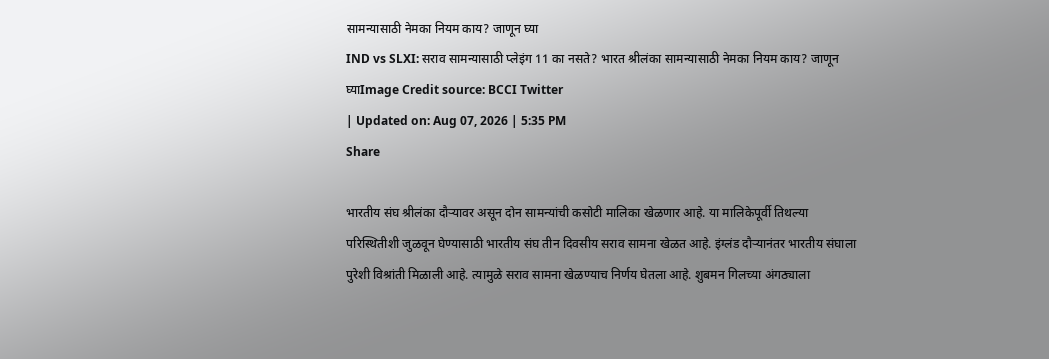सामन्यासाठी नेमका नियम काय? जाणून घ्या
IND vs SLXI: सराव सामन्यासाठी प्लेइंग 11 का नसते? भारत श्रीलंका सामन्यासाठी नेमका नियम काय? जाणून घ्याImage Credit source: BCCI Twitter
| Updated on: Aug 07, 2026 | 5:35 PM
Share

भारतीय संघ श्रीलंका दौऱ्यावर असून दोन सामन्यांची कसोटी मालिका खेळणार आहे. या मालिकेपूर्वी तिथल्या परिस्थितीशी जुळवून घेण्यासाठी भारतीय संघ तीन दिवसीय सराव सामना खेळत आहे. इंग्लंड दौऱ्यानंतर भारतीय संघाला पुरेशी विश्रांती मिळाली आहे. त्यामुळे सराव सामना खेळण्याच निर्णय घेतला आहे. शुबमन गिलच्या अंगठ्याला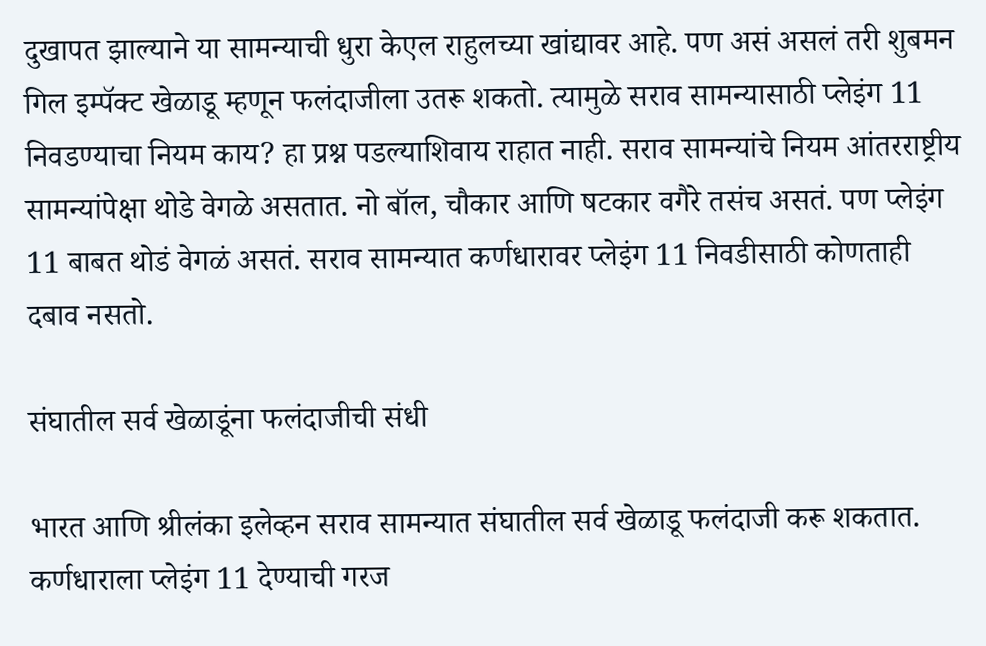दुखापत झाल्याने या सामन्याची धुरा केएल राहुलच्या खांद्यावर आहे. पण असं असलं तरी शुबमन गिल इम्पॅक्ट खेळाडू म्हणून फलंदाजीला उतरू शकतो. त्यामुळे सराव सामन्यासाठी प्लेइंग 11 निवडण्याचा नियम काय? हा प्रश्न पडल्याशिवाय राहात नाही. सराव सामन्यांचे नियम आंतरराष्ट्रीय सामन्यांपेक्षा थोडे वेगळे असतात. नो बॉल, चौकार आणि षटकार वगैरे तसंच असतं. पण प्लेइंग 11 बाबत थोडं वेगळं असतं. सराव सामन्यात कर्णधारावर प्लेइंग 11 निवडीसाठी कोणताही दबाव नसतो.

संघातील सर्व खेळाडूंना फलंदाजीची संधी

भारत आणि श्रीलंका इलेव्हन सराव सामन्यात संघातील सर्व खेळाडू फलंदाजी करू शकतात. कर्णधाराला प्लेइंग 11 देण्याची गरज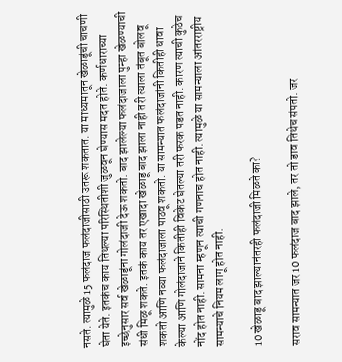नसते. त्यामुळे 15 फलंदाज फलंदाजीसाठी उतरू शकतात. या माध्यमातून खेळाडूंची चाचणी घेता येते. इतकंच काय तिथल्या परिस्थितीशी जुळवून घेण्यास मदत होते. कर्णधाराच्या इच्छेनुसार सर्व खेळाडूंना गोलंदाजी देऊ शकतो. बाद झालेल्या फलंदाजाला पुन्हा खेळण्याची संधी मिळू शकते. इतकं काय तर एखादा खेळाडू बाद झाला नाही तरी त्याला तंबूत बोलवू शकतो आणि नव्या फलंदाजाला पाठवू शकतो. या सामन्यात फलंदाजांनी कितीही धावा केल्या आणि गोलंदाजाने कितीही विकेट घेतल्या तरी फरक पडत नाही. कारण त्याची कुठेच नोंद होत नाही. सामना म्हणून त्याची गणनाच होत नाही. त्यामुळे या सामन्याला आंतरराष्ट्रीय सामन्याचे नियम लागू होत नाही.

10 खेळाडू बाद झाल्यानंतरही फलंदाजी मिळते का?

सराव सामन्यात जर 10 फलंदाज बाद झाले, तर तो डाव तिथेच संपतो. जर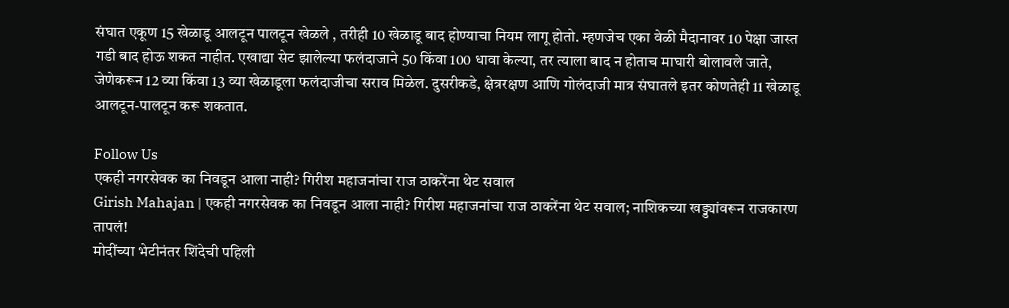संघात एकूण 15 खेळाडू आलटून पालटून खेळले , तरीही 10 खेळाडू बाद होण्याचा नियम लागू होतो. म्हणजेच एका वेळी मैदानावर 10 पेक्षा जास्त गडी बाद होऊ शकत नाहीत. एखाद्या सेट झालेल्या फलंदाजाने 50 किंवा 100 धावा केल्या, तर त्याला बाद न होताच माघारी बोलावले जाते, जेणेकरून 12 व्या किंवा 13 व्या खेळाडूला फलंदाजीचा सराव मिळेल. दुसरीकडे, क्षेत्ररक्षण आणि गोलंदाजी मात्र संघातले इतर कोणतेही 11 खेळाडू आलटून-पालटून करू शकतात.

Follow Us
एकही नगरसेवक का निवडून आला नाही? गिरीश महाजनांचा राज ठाकरेंना थेट सवाल
Girish Mahajan | एकही नगरसेवक का निवडून आला नाही? गिरीश महाजनांचा राज ठाकरेंना थेट सवाल; नाशिकच्या खड्ड्यांवरून राजकारण तापलं!
मोदींच्या भेटीनंतर शिंदेची पहिली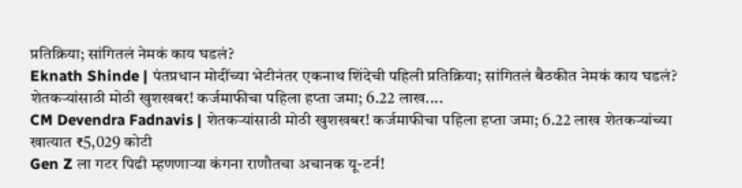प्रतिक्रिया; सांगितलं नेमकं काय घडलं?
Eknath Shinde | पंतप्रधान मोदींच्या भेटीनंतर एकनाथ शिंदेची पहिली प्रतिक्रिया; सांगितलं बैठकीत नेमकं काय घडलं?
शेतकऱ्यांसाठी मोठी खुशखबर! कर्जमाफीचा पहिला हप्ता जमा; 6.22 लाख....
CM Devendra Fadnavis | शेतकऱ्यांसाठी मोठी खुशखबर! कर्जमाफीचा पहिला हप्ता जमा; 6.22 लाख शेतकऱ्यांच्या खात्यात ₹5,029 कोटी
Gen Z ला गटर पिढी म्हणणाऱ्या कंगना राणौतचा अचानक यू-टर्न!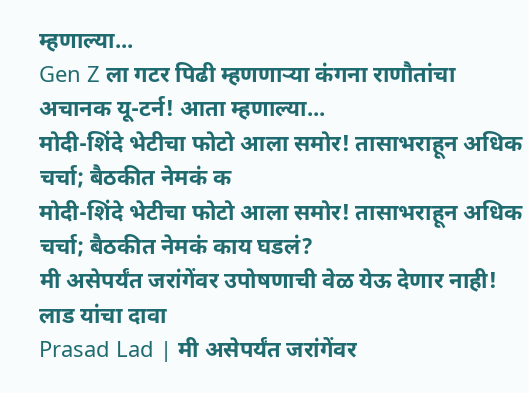म्हणाल्या...
Gen Z ला गटर पिढी म्हणणाऱ्या कंगना राणौतांचा अचानक यू-टर्न! आता म्हणाल्या...
मोदी-शिंदे भेटीचा फोटो आला समोर! तासाभराहून अधिक चर्चा; बैठकीत नेमकं क
मोदी-शिंदे भेटीचा फोटो आला समोर! तासाभराहून अधिक चर्चा; बैठकीत नेमकं काय घडलं?
मी असेपर्यंत जरांगेंवर उपोषणाची वेळ येऊ देणार नाही! लाड यांचा दावा
Prasad Lad | मी असेपर्यंत जरांगेंवर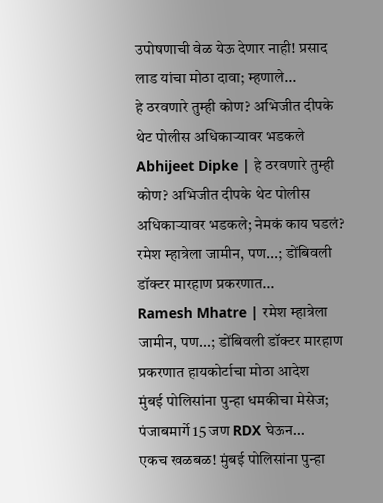उपोषणाची वेळ येऊ देणार नाही! प्रसाद लाड यांचा मोठा दावा; म्हणाले...
हे ठरवणारे तुम्ही कोण? अभिजीत दीपके थेट पोलीस अधिकाऱ्यावर भडकले
Abhijeet Dipke | हे ठरवणारे तुम्ही कोण? अभिजीत दीपके थेट पोलीस अधिकाऱ्यावर भडकले; नेमकं काय घडलं?
रमेश म्हात्रेला जामीन, पण...; डोंबिवली डॉक्टर मारहाण प्रकरणात...
Ramesh Mhatre | रमेश म्हात्रेला जामीन, पण...; डोंबिवली डॉक्टर मारहाण प्रकरणात हायकोर्टाचा मोठा आदेश
मुंबई पोलिसांना पुन्हा धमकीचा मेसेज; पंजाबमार्गे 15 जण RDX घेऊन...
एकच खळबळ! मुंबई पोलिसांना पुन्हा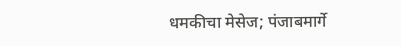धमकीचा मेसेज; पंजाबमार्गे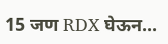15 जण RDX घेऊन...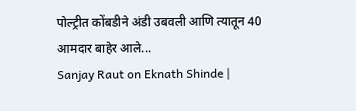पोल्ट्रीत कोंबडीने अंडी उबवली आणि त्यातून 40 आमदार बाहेर आले...
Sanjay Raut on Eknath Shinde |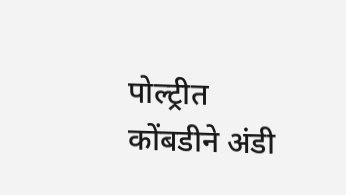पोल्ट्रीत कोंबडीने अंडी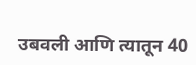उबवली आणि त्यातून 40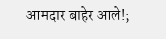आमदार बाहेर आले!;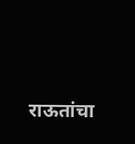राऊतांचा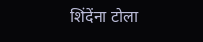शिंदेंना टोला